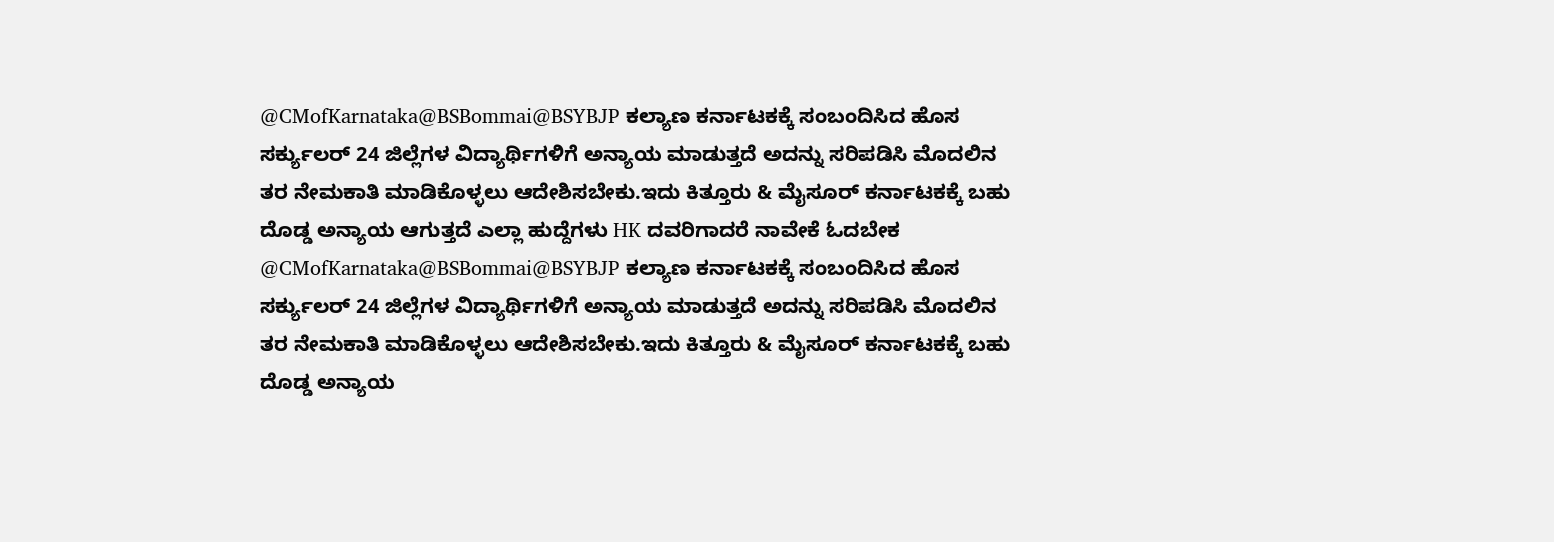@CMofKarnataka@BSBommai@BSYBJP ಕಲ್ಯಾಣ ಕರ್ನಾಟಕಕ್ಕೆ ಸಂಬಂದಿಸಿದ ಹೊಸ ಸರ್ಕ್ಯುಲರ್ 24 ಜಿಲ್ಲೆಗಳ ವಿದ್ಯಾರ್ಥಿಗಳಿಗೆ ಅನ್ಯಾಯ ಮಾಡುತ್ತದೆ ಅದನ್ನು ಸರಿಪಡಿಸಿ ಮೊದಲಿನ ತರ ನೇಮಕಾತಿ ಮಾಡಿಕೊಳ್ಳಲು ಆದೇಶಿಸಬೇಕು.ಇದು ಕಿತ್ತೂರು & ಮೈಸೂರ್ ಕರ್ನಾಟಕಕ್ಕೆ ಬಹು ದೊಡ್ಡ ಅನ್ಯಾಯ ಆಗುತ್ತದೆ ಎಲ್ಲಾ ಹುದ್ದೆಗಳು HK ದವರಿಗಾದರೆ ನಾವೇಕೆ ಓದಬೇಕ
@CMofKarnataka@BSBommai@BSYBJP ಕಲ್ಯಾಣ ಕರ್ನಾಟಕಕ್ಕೆ ಸಂಬಂದಿಸಿದ ಹೊಸ ಸರ್ಕ್ಯುಲರ್ 24 ಜಿಲ್ಲೆಗಳ ವಿದ್ಯಾರ್ಥಿಗಳಿಗೆ ಅನ್ಯಾಯ ಮಾಡುತ್ತದೆ ಅದನ್ನು ಸರಿಪಡಿಸಿ ಮೊದಲಿನ ತರ ನೇಮಕಾತಿ ಮಾಡಿಕೊಳ್ಳಲು ಆದೇಶಿಸಬೇಕು.ಇದು ಕಿತ್ತೂರು & ಮೈಸೂರ್ ಕರ್ನಾಟಕಕ್ಕೆ ಬಹು ದೊಡ್ಡ ಅನ್ಯಾಯ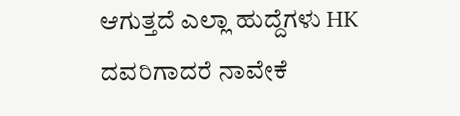ಆಗುತ್ತದೆ ಎಲ್ಲಾ ಹುದ್ದೆಗಳು HK ದವರಿಗಾದರೆ ನಾವೇಕೆ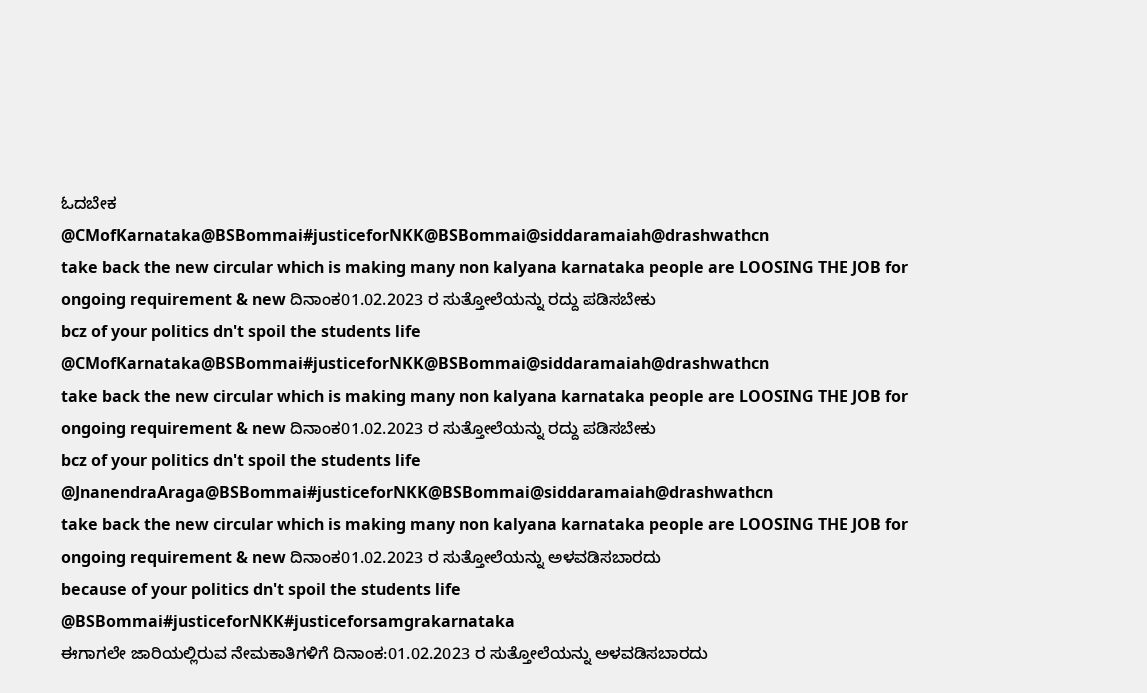ಓದಬೇಕ
@CMofKarnataka@BSBommai#justiceforNKK@BSBommai@siddaramaiah@drashwathcn
take back the new circular which is making many non kalyana karnataka people are LOOSING THE JOB for ongoing requirement & new ದಿನಾಂಕ01.02.2023 ರ ಸುತ್ತೋಲೆಯನ್ನು ರದ್ದು ಪಡಿಸಬೇಕು
bcz of your politics dn't spoil the students life
@CMofKarnataka@BSBommai#justiceforNKK@BSBommai@siddaramaiah@drashwathcn
take back the new circular which is making many non kalyana karnataka people are LOOSING THE JOB for ongoing requirement & new ದಿನಾಂಕ01.02.2023 ರ ಸುತ್ತೋಲೆಯನ್ನು ರದ್ದು ಪಡಿಸಬೇಕು
bcz of your politics dn't spoil the students life
@JnanendraAraga@BSBommai#justiceforNKK@BSBommai@siddaramaiah@drashwathcn
take back the new circular which is making many non kalyana karnataka people are LOOSING THE JOB for ongoing requirement & new ದಿನಾಂಕ01.02.2023 ರ ಸುತ್ತೋಲೆಯನ್ನು ಅಳವಡಿಸಬಾರದು
because of your politics dn't spoil the students life
@BSBommai#justiceforNKK#justiceforsamgrakarnataka
ಈಗಾಗಲೇ ಜಾರಿಯಲ್ಲಿರುವ ನೇಮಕಾತಿಗಳಿಗೆ ದಿನಾಂಕ:01.02.2023 ರ ಸುತ್ತೋಲೆಯನ್ನು ಅಳವಡಿಸಬಾರದು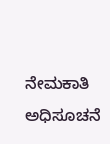ನೇಮಕಾತಿ ಅಧಿಸೂಚನೆ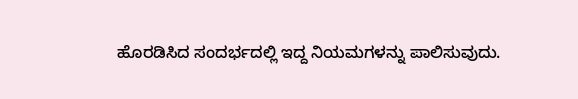ಹೊರಡಿಸಿದ ಸಂದರ್ಭದಲ್ಲಿ ಇದ್ದ ನಿಯಮಗಳನ್ನು ಪಾಲಿಸುವುದು.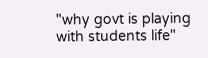"why govt is playing with students life"